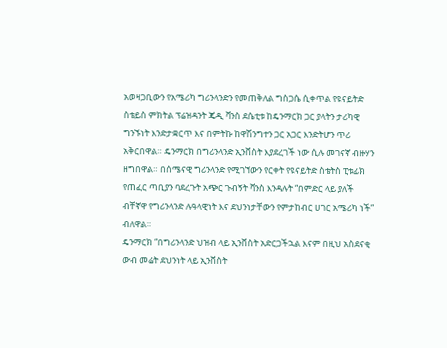አወዛጋቢውን የአሜሪካ ግሪንላንድን የመጠቅለል ግስጋሴ ሲቀጥል የዩናይትድ ስቴይስ ምክትል ፕሬዝዳንት ጄዲ ቫንስ ደሴቲቱ ከዴንማርክ ጋር ያላትን ታሪካዊ ግንኙነት እንድታቋርጥ እና በምትኩ ከዋሽንግተን ጋር አጋር እንድትሆን ጥሪ አቅርበዋል። ዴንማርክ በግሪንላንድ ኢንቨስት እያደረገች ነው ሲሉ መገናኛ ብዙሃን ዘግበዋል። በሰሜናዊ ግሪንላንድ የሚገኘውን የርቀት የዩናይትድ ስቴትስ ፒቱፊክ የጠፈር ጣቢያን ባደረጉት አጭር ጉብኝት ቫንስ እንዳሉት “በምድር ላይ ያለች ብቸኛዋ የግሪንላንድ ሉዓላዊነት እና ደህንነታቸውን የምታከብር ሀገር አሜሪካ ነች” ብለዋል።
ዴንማርክ “በግሪንላንድ ህዝብ ላይ ኢንቨስት አድርጋችኋል እናም በዚህ አስደናቂ ውብ መሬት ደህንነት ላይ ኢንቨስት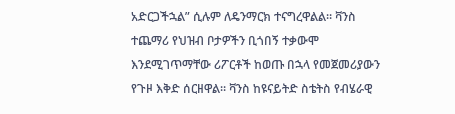አድርጋችኋል” ሲሉም ለዴንማርክ ተናግረዋልል። ቫንስ ተጨማሪ የህዝብ ቦታዎችን ቢጎበኝ ተቃውሞ እንደሚገጥማቸው ሪፖርቶች ከወጡ በኋላ የመጀመሪያውን የጉዞ እቅድ ሰርዘዋል። ቫንስ ከዩናይትድ ስቴትስ የብሄራዊ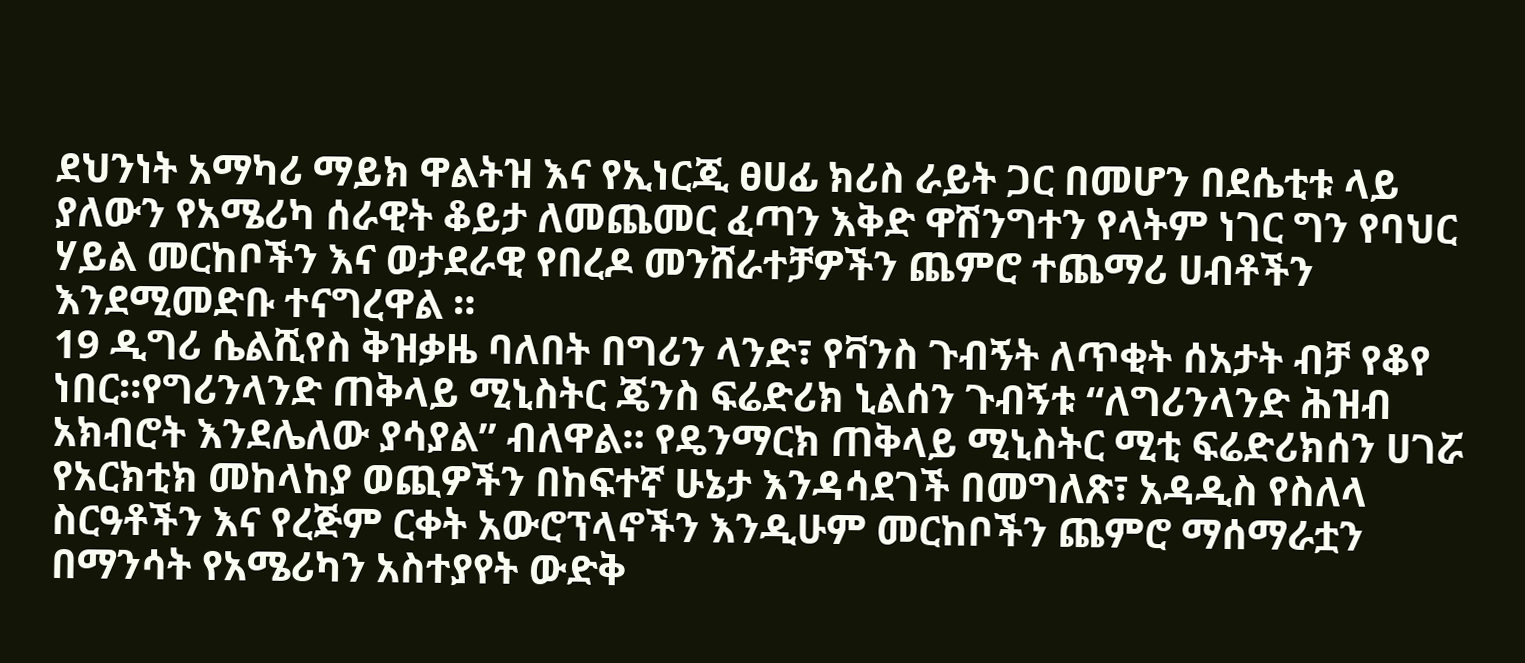ደህንነት አማካሪ ማይክ ዋልትዝ እና የኢነርጂ ፀሀፊ ክሪስ ራይት ጋር በመሆን በደሴቲቱ ላይ ያለውን የአሜሪካ ሰራዊት ቆይታ ለመጨመር ፈጣን እቅድ ዋሽንግተን የላትም ነገር ግን የባህር ሃይል መርከቦችን እና ወታደራዊ የበረዶ መንሸራተቻዎችን ጨምሮ ተጨማሪ ሀብቶችን እንደሚመድቡ ተናግረዋል ።
19 ዲግሪ ሴልሺየስ ቅዝቃዜ ባለበት በግሪን ላንድ፣ የቫንስ ጉብኝት ለጥቂት ሰአታት ብቻ የቆየ ነበር።የግሪንላንድ ጠቅላይ ሚኒስትር ጄንስ ፍሬድሪክ ኒልሰን ጉብኝቱ “ለግሪንላንድ ሕዝብ አክብሮት እንደሌለው ያሳያል” ብለዋል። የዴንማርክ ጠቅላይ ሚኒስትር ሚቲ ፍሬድሪክሰን ሀገሯ የአርክቲክ መከላከያ ወጪዎችን በከፍተኛ ሁኔታ እንዳሳደገች በመግለጽ፣ አዳዲስ የስለላ ስርዓቶችን እና የረጅም ርቀት አውሮፕላኖችን እንዲሁም መርከቦችን ጨምሮ ማሰማራቷን በማንሳት የአሜሪካን አስተያየት ውድቅ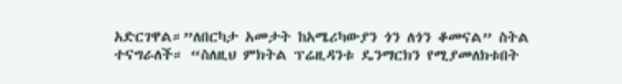አድርገዋል።”ለበርካታ አመታት ከአሜሪካውያን ጎን ለጎን ቆመናል” ስትል ተናግራለች። “ስለዚህ ምክትል ፕሬዚዳንቱ ዴንማርክን የሚያመለክቱበት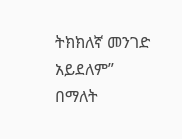ትክክለኛ መንገድ አይደለም” በማለት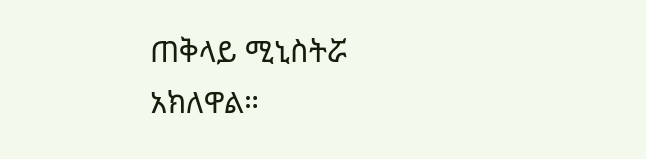ጠቅላይ ሚኒስትሯ አክለዋል።